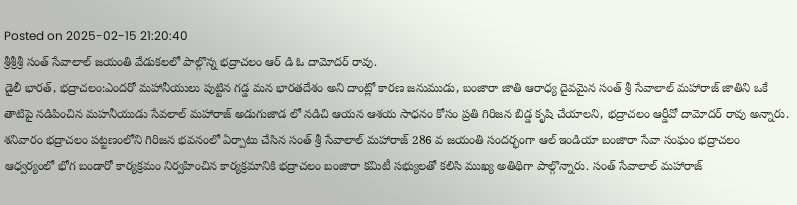Posted on 2025-02-15 21:20:40
శ్రీశ్రీశ్రీ సంత్ సేవాలాల్ జయంతి వేడుకలలో పాల్గొన్న భద్రాచలం ఆర్ డి ఓ దామోదర్ రావు.
డైలీ భారత్, భద్రాచలం:ఎందరో మహానీయులు పుట్టిన గడ్డ మన భారతదేశం అని దాంట్లో కారణ జనుముడు, బంజారా జాతి ఆరాధ్య దైవమైన సంత్ శ్రీ సేవాలాల్ మహారాజ్ జాతిని ఒకే తాటిపై నడిపించిన మహనీయుడు సేవలాల్ మహారాజ్ అడుగుజాడ లో నడిచి ఆయన ఆశయ సాధనం కోసం ప్రతి గిరిజన బిడ్డ కృషి చేయాలని, భద్రాచలం ఆర్డీవో దామోదర్ రావు అన్నారు.
శనివారం భద్రాచలం పట్టణంలోని గిరిజన భవనంలో ఏర్పాటు చేసిన సంత్ శ్రీ సేవాలాల్ మహారాజ్ 286 వ జయంతి సందర్భంగా ఆల్ ఇండియా బంజారా సేవా సంఘం భద్రాచలం ఆధ్వర్యంలో భోగ బండారో కార్యక్రమం నిర్వహించిన కార్యక్రమానికి భద్రాచలం బంజారా కమిటీ సభ్యులతో కలిసి ముఖ్య అతిథిగా పాల్గొన్నారు. సంత్ సేవాలాల్ మహారాజ్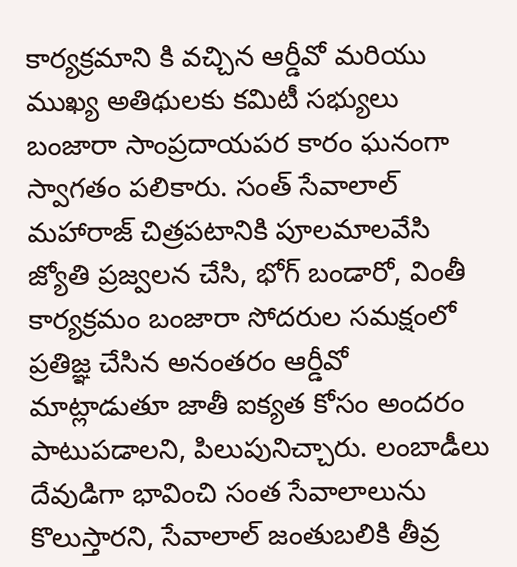కార్యక్రమాని కి వచ్చిన ఆర్డీవో మరియు ముఖ్య అతిథులకు కమిటీ సభ్యులు బంజారా సాంప్రదాయపర కారం ఘనంగా స్వాగతం పలికారు. సంత్ సేవాలాల్ మహారాజ్ చిత్రపటానికి పూలమాలవేసి జ్యోతి ప్రజ్వలన చేసి, భోగ్ బండారో, వింతీ కార్యక్రమం బంజారా సోదరుల సమక్షంలో ప్రతిజ్ఞ చేసిన అనంతరం ఆర్డీవో మాట్లాడుతూ జాతీ ఐక్యత కోసం అందరం పాటుపడాలని, పిలుపునిచ్చారు. లంబాడీలు దేవుడిగా భావించి సంత సేవాలాలును కొలుస్తారని, సేవాలాల్ జంతుబలికి తీవ్ర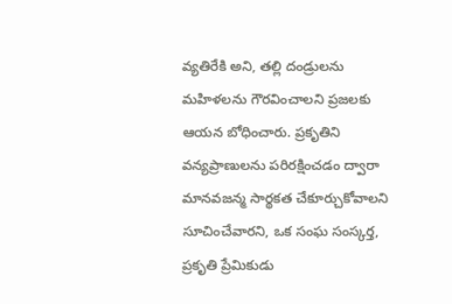వ్యతిరేకి అని, తల్లి దండ్రులను మహిళలను గౌరవించాలని ప్రజలకు ఆయన బోధించారు. ప్రకృతిని వన్యప్రాణులను పరిరక్షించడం ద్వారా మానవజన్మ సార్థకత చేకూర్చుకోవాలని సూచించేవారని, ఒక సంఘ సంస్కర్త, ప్రకృతి ప్రేమికుడు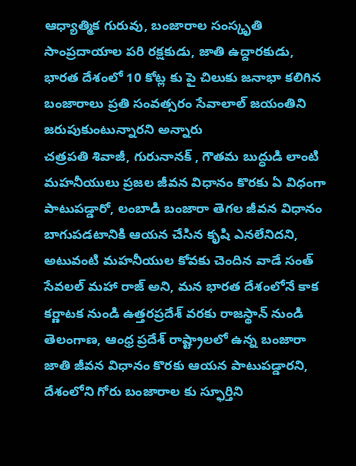ఆధ్యాత్మిక గురువు, బంజారాల సంస్కృతి సాంప్రదాయాల పరి రక్షకుడు, జాతి ఉద్దారకుడు, భారత దేశంలో 10 కోట్ల కు పై చిలుకు జనాభా కలిగిన బంజారాలు ప్రతి సంవత్సరం సేవాలాల్ జయంతిని జరుపుకుంటున్నారని అన్నారు
చత్రపతి శివాజీ, గురునానక్ , గౌతమ బుద్ధుడి లాంటి మహనీయులు ప్రజల జీవన విధానం కొరకు ఏ విధంగా పాటుపడ్డారో, లంబాడి బంజారా తెగల జీవన విధానం బాగుపడటానికి ఆయన చేసిన కృషి ఎనలేనిదని, అటువంటి మహనీయుల కోవకు చెందిన వాడే సంత్ సేవలల్ మహా రాజ్ అని, మన భారత దేశంలోనే కాక కర్ణాటక నుండి ఉత్తరప్రదేశ్ వరకు రాజస్థాన్ నుండి తెలంగాణ, ఆంధ్ర ప్రదేశ్ రాష్ట్రాలలో ఉన్న బంజారా జాతి జీవన విధానం కొరకు ఆయన పాటుపడ్డారని, దేశంలోని గోరు బంజారాల కు స్ఫూర్తిని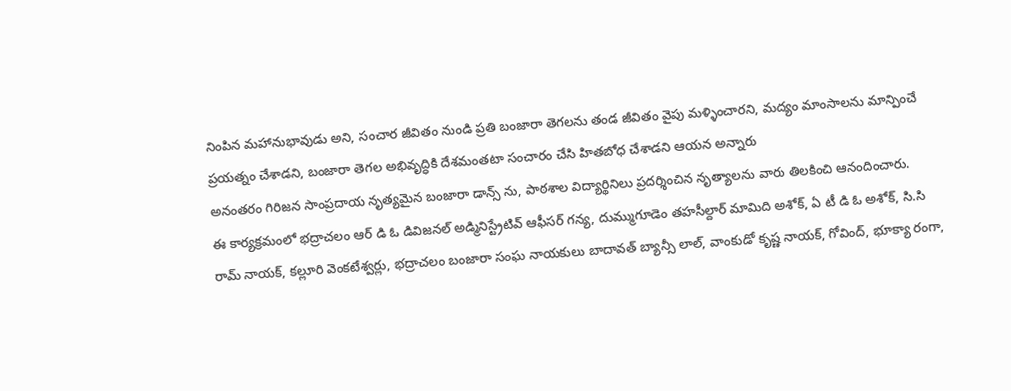నింపిన మహానుభావుడు అని, సంచార జీవితం నుండి ప్రతి బంజారా తెగలను తండ జీవితం వైపు మళ్ళించారని, మద్యం మాంసాలను మాన్పించే ప్రయత్నం చేశాడని, బంజారా తెగల అభివృద్ధికి దేశమంతటా సంచారం చేసి హితబోధ చేశాడని ఆయన అన్నారు
అనంతరం గిరిజన సాంప్రదాయ నృత్యమైన బంజారా డాన్స్ ను, పాఠశాల విద్యార్థినిలు ప్రదర్శించిన నృత్యాలను వారు తిలకించి ఆనందించారు.
ఈ కార్యక్రమంలో భద్రాచలం ఆర్ డి ఓ డివిజనల్ అడ్మినిస్ట్రేటివ్ ఆఫీసర్ గన్య, దుమ్ముగూడెం తహసీల్దార్ మామిది అశోక్, ఏ టీ డి ఓ అశోక్, సి.సి రామ్ నాయక్, కల్లూరి వెంకటేశ్వర్లు, భద్రాచలం బంజారా సంఘ నాయకులు బాదావత్ బ్యాన్సీ లాల్, వాంకుడో కృష్ణ నాయక్, గోవింద్, భూక్యా రంగా,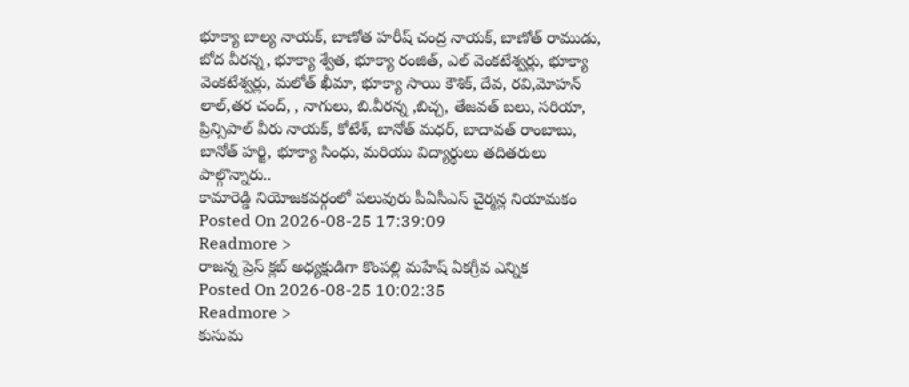భూక్యా బాల్య నాయక్, బాణోత హరీష్ చంద్ర నాయక్, బాణోత్ రాముడు, బోద వీరన్న, భూక్యా శ్వేత, భూక్యా రంజిత్, ఎల్ వెంకటేశ్వర్లు, భూక్యా వెంకటేశ్వర్లు, మలోత్ ఖీమా, భూక్యా సాయి కౌశిక్, దేవ, రవి,మోహన్ లాల్,తర చంద్, , నాగులు, బి.వీరన్న ,బిచ్చ, తేజవత్ బలు, సరియా, ప్రిన్సిపాల్ వీరు నాయక్, కోటేశ్, బానోత్ మధర్, బాదావత్ రాంబాబు, బానోత్ హర్జి, భూక్యా సింధు, మరియు విద్యార్థులు తదితరులు పాల్గొన్నారు..
కామారెడ్డి నియోజకవర్గంలో పలువురు పీఏసీఎస్ చైర్మన్ల నియామకం
Posted On 2026-08-25 17:39:09
Readmore >
రాజన్న ప్రెస్ క్లబ్ అధ్యక్షుడిగా కొంపల్లి మహేష్ ఏకగ్రీవ ఎన్నిక
Posted On 2026-08-25 10:02:35
Readmore >
కుసుమ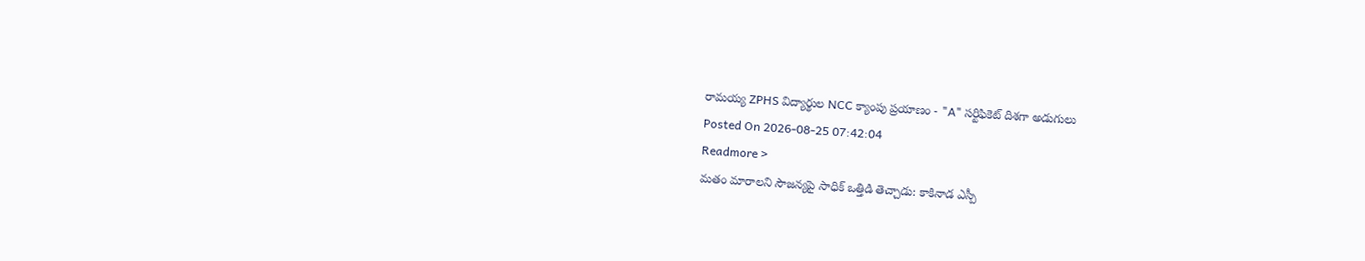రామయ్య ZPHS విద్యార్థుల NCC క్యాంపు ప్రయాణం - "A" సర్టిఫికెట్ దిశగా అడుగులు
Posted On 2026-08-25 07:42:04
Readmore >
మతం మారాలని సౌజన్యపై సాధిక్ ఒత్తిడి తెచ్చాడు: కాకినాడ ఎస్పీ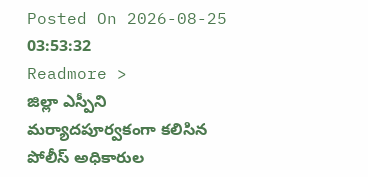Posted On 2026-08-25 03:53:32
Readmore >
జిల్లా ఎస్పీని మర్యాదపూర్వకంగా కలిసిన పోలీస్ అధికారుల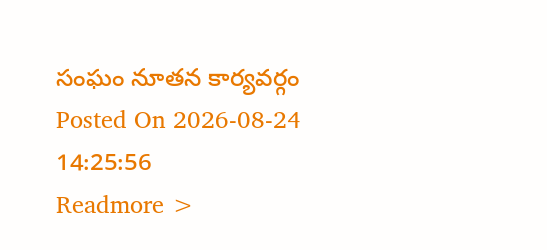సంఘం నూతన కార్యవర్గం
Posted On 2026-08-24 14:25:56
Readmore >